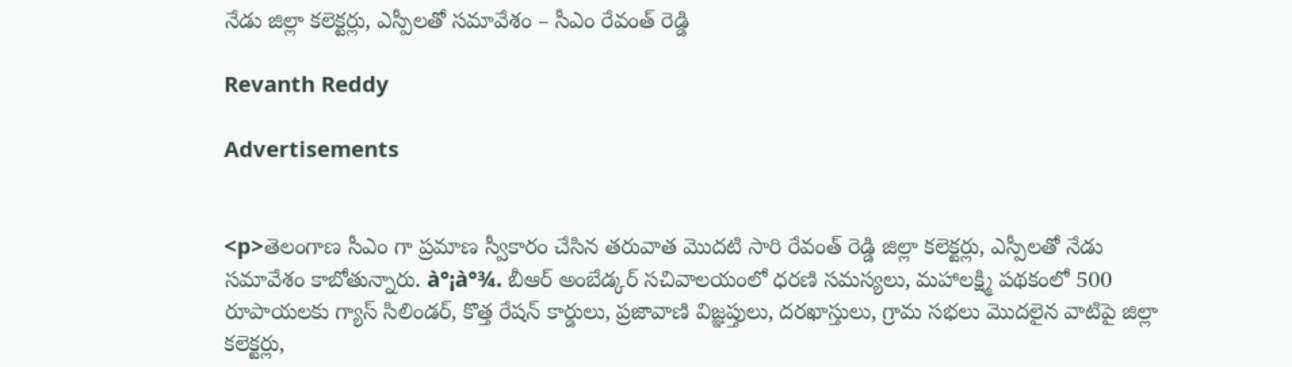నేడు జిల్లా కలెక్టర్లు, ఎస్పీలతో సమావేశం – సీఎం రేవంత్ రెడ్డి

Revanth Reddy

Advertisements


<p>తెలంగాణ సీఎం గా ప్రమాణ స్వీకారం చేసిన తరువాత మొదటి సారి రేవంత్ రెడ్డి జిల్లా కలెక్టర్లు, ఎస్పీలతో నేడు సమావేశం కాబోతున్నారు. à°¡à°¾. బీఆర్ అంబేడ్కర్ సచివాలయంలో ధరణి సమస్యలు, మహాలక్ష్మి పథకంలో 500 రూపాయలకు గ్యాస్ సిలిండర్, కొత్త రేషన్ కార్డులు, ప్రజావాణి విజ్ఞప్తులు, దరఖాస్తులు, గ్రామ సభలు మొదలైన వాటిపై జిల్లా కలెక్టర్లు,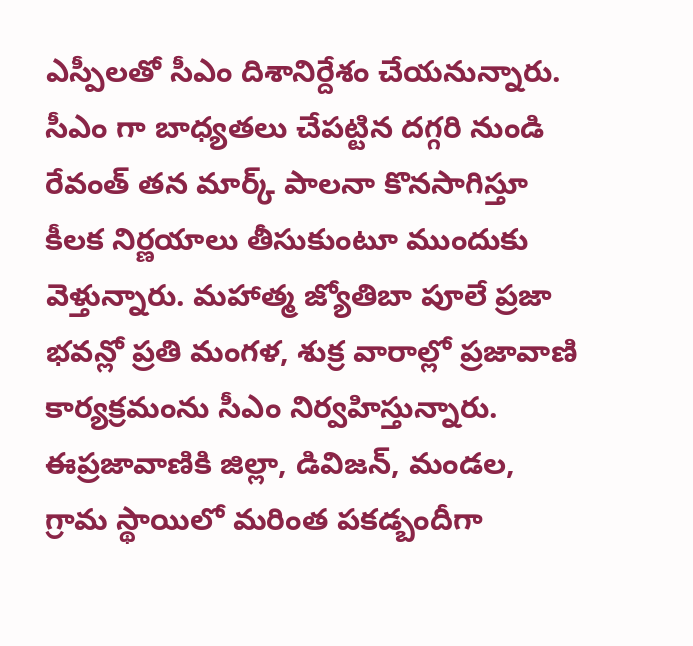ఎస్పీలతో సీఎం దిశానిర్దేశం చేయనున్నారు. సీఎం గా బాధ్యతలు చేపట్టిన దగ్గరి నుండి రేవంత్ తన మార్క్ పాలనా కొనసాగిస్తూ కీలక నిర్ణయాలు తీసుకుంటూ ముందుకు వెళ్తున్నారు. మహాత్మ జ్యోతిబా పూలే ప్రజా భవన్లో ప్రతి మంగళ, శుక్ర వారాల్లో ప్రజావాణి కార్యక్రమంను సీఎం నిర్వహిస్తున్నారు. ఈప్రజావాణికి జిల్లా, డివిజన్, మండల, గ్రామ స్థాయిలో మరింత పకడ్బందీగా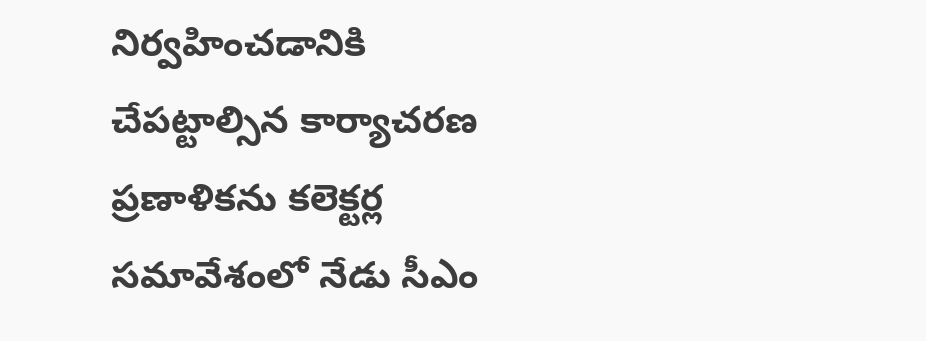నిర్వహించడానికి చేపట్టాల్సిన కార్యాచరణ ప్రణాళికను కలెక్టర్ల సమావేశంలో నేడు సీఎం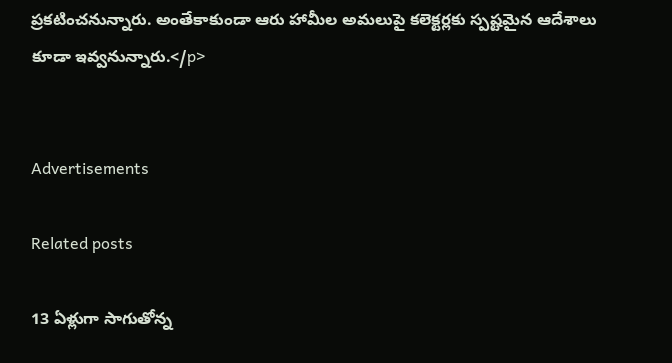ప్రకటించనున్నారు. అంతేకాకుండా ఆరు హామీల అమలుపై కలెక్టర్లకు స్పష్టమైన ఆదేశాలు కూడా ఇవ్వనున్నారు.</p>


Advertisements

Related posts

13 ఏళ్లుగా సాగుతోన్న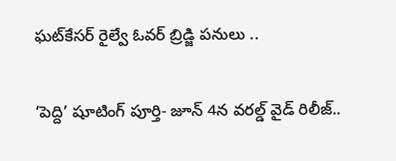ఘట్‌కేసర్ రైల్వే ఓవర్ బ్రిడ్జి పనులు ..

‘పెద్ది’ షూటింగ్ పూర్తి- జూన్ 4న వరల్డ్ వైడ్ రిలీజ్..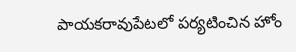పాయకరావుపేటలో పర్యటించిన హోం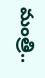మంత్రి..